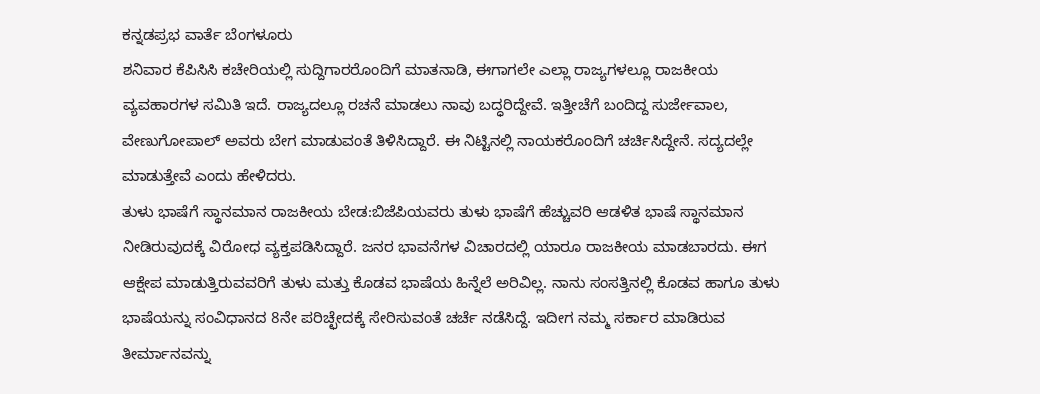ಕನ್ನಡಪ್ರಭ ವಾರ್ತೆ ಬೆಂಗಳೂರು
ಶನಿವಾರ ಕೆಪಿಸಿಸಿ ಕಚೇರಿಯಲ್ಲಿ ಸುದ್ದಿಗಾರರೊಂದಿಗೆ ಮಾತನಾಡಿ, ಈಗಾಗಲೇ ಎಲ್ಲಾ ರಾಜ್ಯಗಳಲ್ಲೂ ರಾಜಕೀಯ ವ್ಯವಹಾರಗಳ ಸಮಿತಿ ಇದೆ. ರಾಜ್ಯದಲ್ಲೂ ರಚನೆ ಮಾಡಲು ನಾವು ಬದ್ಧರಿದ್ದೇವೆ. ಇತ್ತೀಚೆಗೆ ಬಂದಿದ್ದ ಸುರ್ಜೇವಾಲ, ವೇಣುಗೋಪಾಲ್ ಅವರು ಬೇಗ ಮಾಡುವಂತೆ ತಿಳಿಸಿದ್ದಾರೆ. ಈ ನಿಟ್ಟಿನಲ್ಲಿ ನಾಯಕರೊಂದಿಗೆ ಚರ್ಚಿಸಿದ್ದೇನೆ. ಸದ್ಯದಲ್ಲೇ ಮಾಡುತ್ತೇವೆ ಎಂದು ಹೇಳಿದರು.
ತುಳು ಭಾಷೆಗೆ ಸ್ಥಾನಮಾನ ರಾಜಕೀಯ ಬೇಡ:ಬಿಜೆಪಿಯವರು ತುಳು ಭಾಷೆಗೆ ಹೆಚ್ಚುವರಿ ಆಡಳಿತ ಭಾಷೆ ಸ್ಥಾನಮಾನ ನೀಡಿರುವುದಕ್ಕೆ ವಿರೋಧ ವ್ಯಕ್ತಪಡಿಸಿದ್ದಾರೆ. ಜನರ ಭಾವನೆಗಳ ವಿಚಾರದಲ್ಲಿ ಯಾರೂ ರಾಜಕೀಯ ಮಾಡಬಾರದು. ಈಗ ಆಕ್ಷೇಪ ಮಾಡುತ್ತಿರುವವರಿಗೆ ತುಳು ಮತ್ತು ಕೊಡವ ಭಾಷೆಯ ಹಿನ್ನೆಲೆ ಅರಿವಿಲ್ಲ. ನಾನು ಸಂಸತ್ತಿನಲ್ಲಿ ಕೊಡವ ಹಾಗೂ ತುಳು ಭಾಷೆಯನ್ನು ಸಂವಿಧಾನದ 8ನೇ ಪರಿಚ್ಛೇದಕ್ಕೆ ಸೇರಿಸುವಂತೆ ಚರ್ಚೆ ನಡೆಸಿದ್ದೆ. ಇದೀಗ ನಮ್ಮ ಸರ್ಕಾರ ಮಾಡಿರುವ ತೀರ್ಮಾನವನ್ನು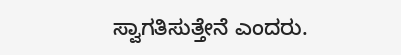ಸ್ವಾಗತಿಸುತ್ತೇನೆ ಎಂದರು.